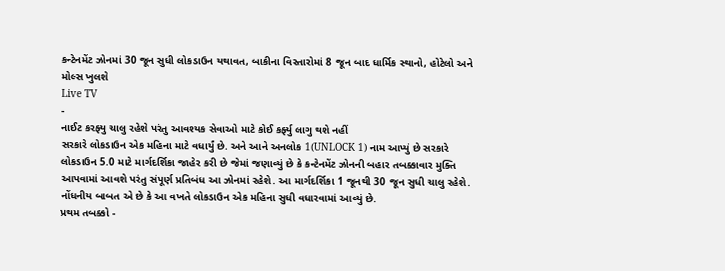કન્ટેનમેંટ ઝોનમાં 30 જૂન સુધી લોકડાઉન યથાવત, બાકીના વિસ્તારોમાં 8 જૂન બાદ ધાર્મિક સ્થાનો, હોટેલો અને મોલ્સ ખુલશે
Live TV
-
નાઈટ કરફ્યુ ચાલુ રહેશે પરંતુ આવશ્યક સેવાઓ માટે કોઈ કર્ફ્યુ લાગુ થશે નહીં
સરકારે લોકડાઉન એક મહિના માટે વધાર્યું છે. અને આને અનલોક 1(UNLOCK 1) નામ આપ્યું છે સરકારે લોકડાઉન 5.0 માટે માર્ગદર્શિકા જાહેર કરી છે જેમાં જણાવ્યું છે કે કન્ટેનમેંટ ઝોનની બહાર તબક્કાવાર મુક્તિ આપવામાં આવશે પરંતુ સંપૂર્ણ પ્રતિબંધ આ ઝોનમાં રહેશે. આ માર્ગદર્શિકા 1 જૂનથી 30 જૂન સુધી ચાલુ રહેશે. નોંધનીય બાબત એ છે કે આ વખતે લોકડાઉન એક મહિના સુધી વધારવામાં આવ્યું છે.
પ્રથમ તબક્કો -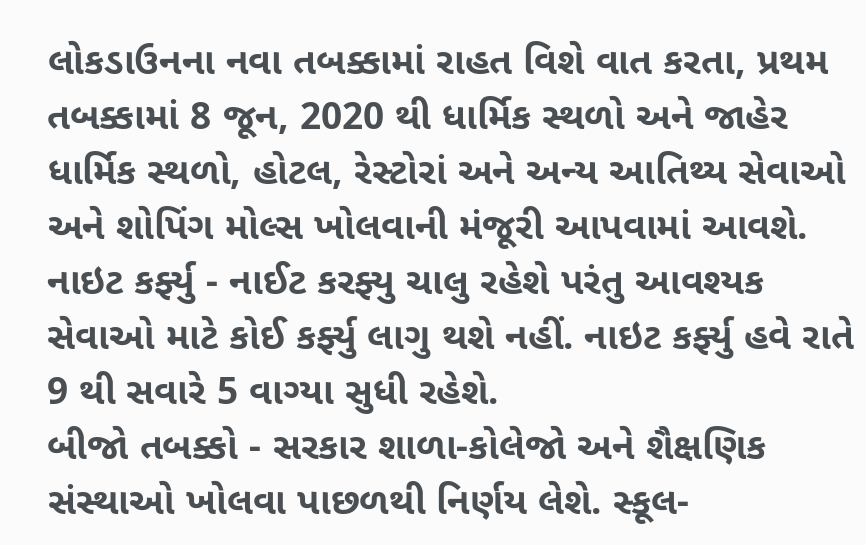લોકડાઉનના નવા તબક્કામાં રાહત વિશે વાત કરતા, પ્રથમ તબક્કામાં 8 જૂન, 2020 થી ધાર્મિક સ્થળો અને જાહેર ધાર્મિક સ્થળો, હોટલ, રેસ્ટોરાં અને અન્ય આતિથ્ય સેવાઓ અને શોપિંગ મોલ્સ ખોલવાની મંજૂરી આપવામાં આવશે.
નાઇટ કર્ફ્યુ - નાઈટ કરફ્યુ ચાલુ રહેશે પરંતુ આવશ્યક સેવાઓ માટે કોઈ કર્ફ્યુ લાગુ થશે નહીં. નાઇટ કર્ફ્યુ હવે રાતે 9 થી સવારે 5 વાગ્યા સુધી રહેશે.
બીજો તબક્કો - સરકાર શાળા-કોલેજો અને શૈક્ષણિક સંસ્થાઓ ખોલવા પાછળથી નિર્ણય લેશે. સ્કૂલ-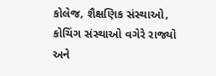કોલેજ, શૈક્ષણિક સંસ્થાઓ, કોચિંગ સંસ્થાઓ વગેરે રાજ્યો અને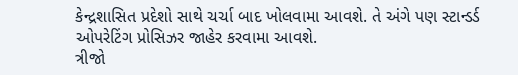કેન્દ્રશાસિત પ્રદેશો સાથે ચર્ચા બાદ ખોલવામા આવશે. તે અંગે પણ સ્ટાન્ડર્ડ ઓપરેટિંગ પ્રોસિઝર જાહેર કરવામા આવશે.
ત્રીજો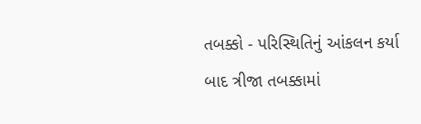તબક્કો - પરિસ્થિતિનું આંકલન કર્યા બાદ ત્રીજા તબક્કામાં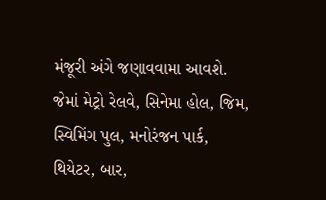મંજૂરી અંગે જણાવવામા આવશે. જેમાં મેટ્રો રેલવે, સિનેમા હોલ, જિમ, સ્વિમિંગ પુલ, મનોરંજન પાર્ક, થિયેટર, બાર,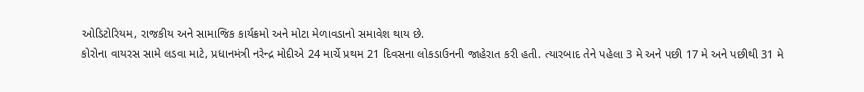ઓડિટોરિયમ, રાજકીય અને સામાજિક કાર્યક્રમો અને મોટા મેળાવડાનો સમાવેશ થાય છે.
કોરોના વાયરસ સામે લડવા માટે, પ્રધાનમંત્રી નરેન્દ્ર મોદીએ 24 માર્ચે પ્રથમ 21 દિવસના લોકડાઉનની જાહેરાત કરી હતી. ત્યારબાદ તેને પહેલા 3 મે અને પછી 17 મે અને પછીથી 31 મે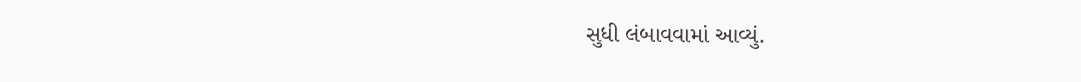સુધી લંબાવવામાં આવ્યું.